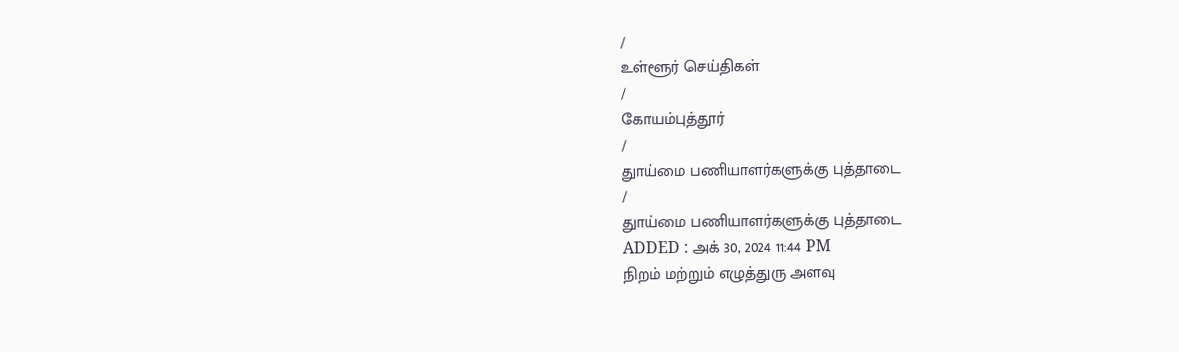/
உள்ளூர் செய்திகள்
/
கோயம்புத்தூர்
/
துாய்மை பணியாளர்களுக்கு புத்தாடை
/
துாய்மை பணியாளர்களுக்கு புத்தாடை
ADDED : அக் 30, 2024 11:44 PM
நிறம் மற்றும் எழுத்துரு அளவு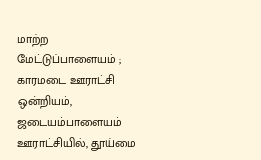மாற்ற
மேட்டுப்பாளையம் ; காரமடை ஊராட்சி ஒன்றியம், ஜடையம்பாளையம் ஊராட்சியில், தூய்மை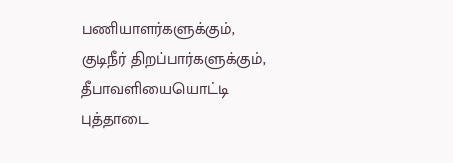பணியாளர்களுக்கும், குடிநீர் திறப்பார்களுக்கும், தீபாவளியையொட்டி புத்தாடை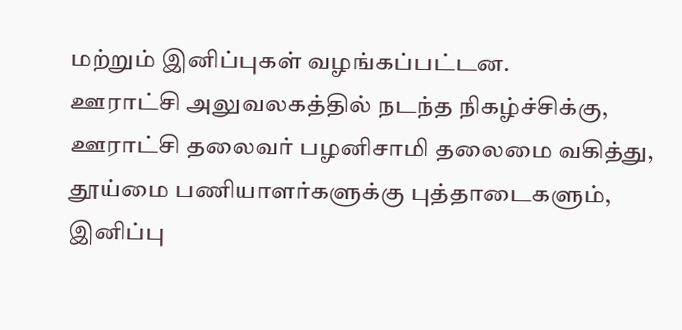மற்றும் இனிப்புகள் வழங்கப்பட்டன.
ஊராட்சி அலுவலகத்தில் நடந்த நிகழ்ச்சிக்கு, ஊராட்சி தலைவர் பழனிசாமி தலைமை வகித்து, தூய்மை பணியாளர்களுக்கு புத்தாடைகளும், இனிப்பு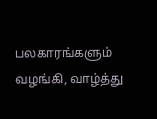பலகாரங்களும் வழங்கி, வாழ்த்து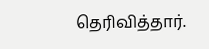தெரிவித்தார்.